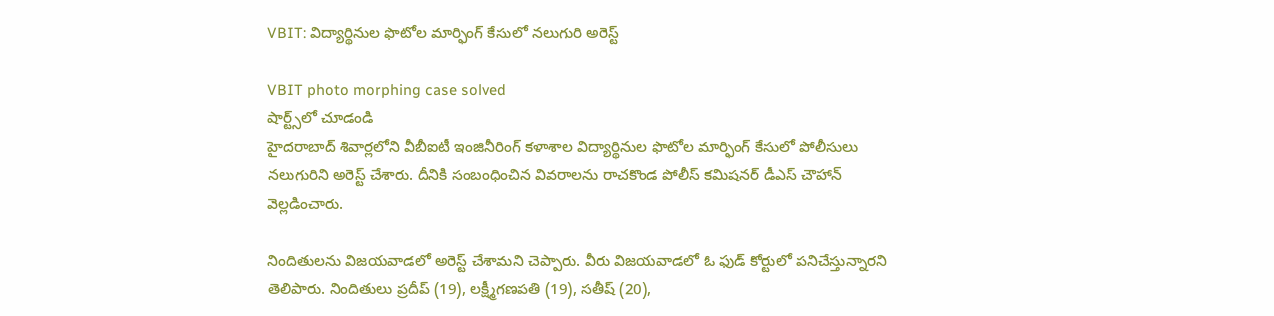VBIT: విద్యార్థినుల ఫొటోల మార్ఫింగ్ కేసులో నలుగురి అరెస్ట్

VBIT photo morphing case solved
షార్ట్స్‌లో చూడండి
హైదరాబాద్ శివార్లలోని వీబీఐటీ ఇంజినీరింగ్ కళాశాల విద్యార్థినుల ఫొటోల మార్ఫింగ్ కేసులో పోలీసులు నలుగురిని అరెస్ట్ చేశారు. దీనికి సంబంధించిన వివరాలను రాచకొండ పోలీస్ కమిషనర్ డీఎస్ చౌహాన్ వెల్లడించారు.

నిందితులను విజయవాడలో అరెస్ట్ చేశామని చెప్పారు. వీరు విజయవాడలో ఓ ఫుడ్ కోర్టులో పనిచేస్తున్నారని తెలిపారు. నిందితులు ప్రదీప్ (19), లక్ష్మీగణపతి (19), సతీష్ (20),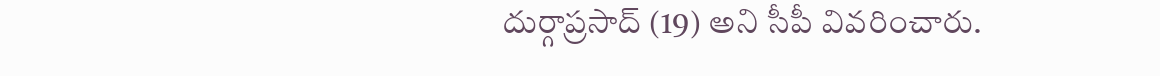దుర్గాప్రసాద్ (19) అని సీపీ వివరించారు.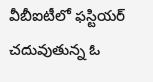వీబీఐటీలో ఫస్టియర్ చదువుతున్న ఓ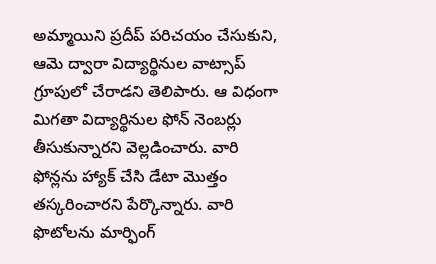అమ్మాయిని ప్రదీప్ పరిచయం చేసుకుని, ఆమె ద్వారా విద్యార్థినుల వాట్సాప్ గ్రూపులో చేరాడని తెలిపారు. ఆ విధంగా మిగతా విద్యార్థినుల ఫోన్ నెంబర్లు తీసుకున్నారని వెల్లడించారు. వారి ఫోన్లను హ్యాక్ చేసి డేటా మొత్తం తస్కరించారని పేర్కొన్నారు. వారి ఫొటోలను మార్ఫింగ్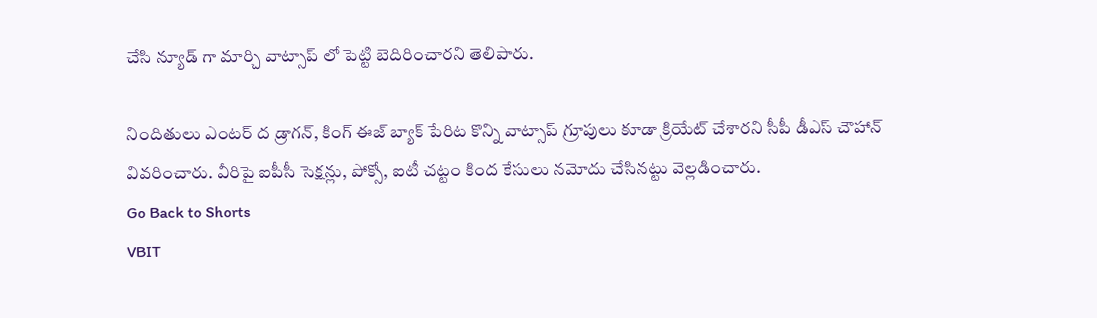చేసి న్యూడ్ గా మార్చి వాట్సాప్ లో పెట్టి బెదిరించారని తెలిపారు.

నిందితులు ఎంటర్ ద డ్రాగన్, కింగ్ ఈజ్ బ్యాక్ పేరిట కొన్ని వాట్సాప్ గ్రూపులు కూడా క్రియేట్ చేశారని సీపీ డీఎస్ చౌహాన్ వివరించారు. వీరిపై ఐపీసీ సెక్షన్లు, పోక్సో, ఐటీ చట్టం కింద కేసులు నమోదు చేసినట్టు వెల్లడించారు.
Go Back to Shorts
VBIT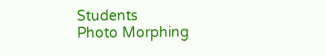Students
Photo Morphing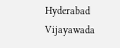Hyderabad
Vijayawada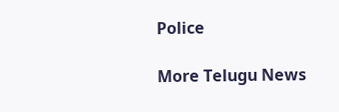Police

More Telugu News